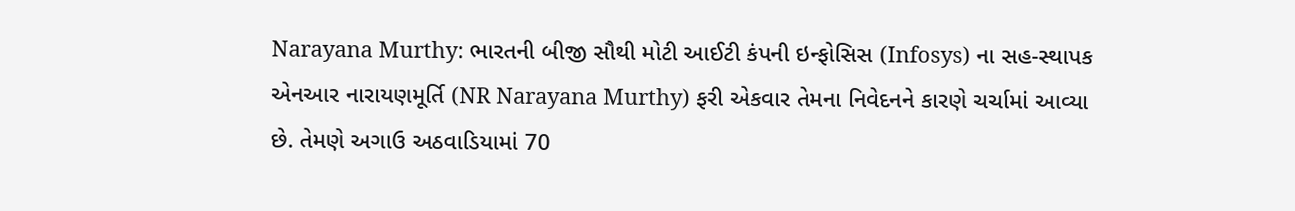Narayana Murthy: ભારતની બીજી સૌથી મોટી આઈટી કંપની ઇન્ફોસિસ (Infosys) ના સહ-સ્થાપક એનઆર નારાયણમૂર્તિ (NR Narayana Murthy) ફરી એકવાર તેમના નિવેદનને કારણે ચર્ચામાં આવ્યા છે. તેમણે અગાઉ અઠવાડિયામાં 70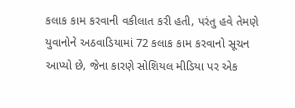કલાક કામ કરવાની વકીલાત કરી હતી, પરંતુ હવે તેમણે યુવાનોને અઠવાડિયામાં 72 કલાક કામ કરવાનો સૂચન આપ્યો છે, જેના કારણે સોશિયલ મીડિયા પર એક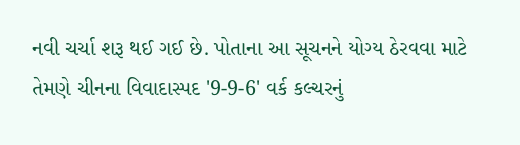નવી ચર્ચા શરૂ થઈ ગઈ છે. પોતાના આ સૂચનને યોગ્ય ઠેરવવા માટે તેમણે ચીનના વિવાદાસ્પદ '9-9-6' વર્ક કલ્ચરનું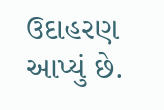ઉદાહરણ આપ્યું છે.